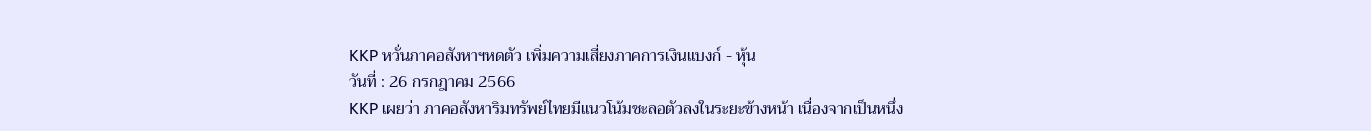KKP หวั่นภาคอสังหาฯหดตัว เพิ่มความเสี่ยงภาคการเงินแบงก์ - หุ้น
วันที่ : 26 กรกฎาคม 2566
KKP เผยว่า ภาคอสังหาริมทรัพย์ไทยมีแนวโน้มชะลอตัวลงในระยะข้างหน้า เนื่องจากเป็นหนึ่ง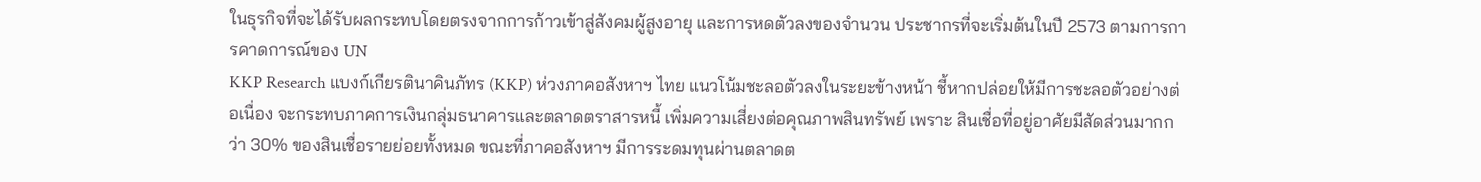ในธุรกิจที่จะได้รับผลกระทบโดยตรงจากการก้าวเข้าสู่สังคมผู้สูงอายุ และการหดตัวลงของจำนวน ประชากรที่จะเริ่มต้นในปี 2573 ตามการการคาดการณ์ของ UN
KKP Research แบงก์เกียรตินาคินภัทร (KKP) ห่วงภาคอสังหาฯ ไทย แนวโน้มชะลอตัวลงในระยะข้างหน้า ชี้หากปล่อยให้มีการชะลอตัวอย่างต่อเนื่อง จะกระทบภาคการเงินกลุ่มธนาคารและตลาดตราสารหนี้ เพิ่มความเสี่ยงต่อคุณภาพสินทรัพย์ เพราะ สินเชื่อที่อยู่อาศัยมีสัดส่วนมากกว่า 30% ของสินเชื่อรายย่อยทั้งหมด ขณะที่ภาคอสังหาฯ มีการระดมทุนผ่านตลาดต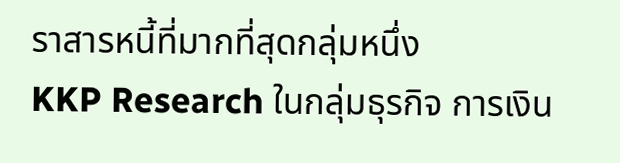ราสารหนี้ที่มากที่สุดกลุ่มหนึ่ง
KKP Research ในกลุ่มธุรกิจ การเงิน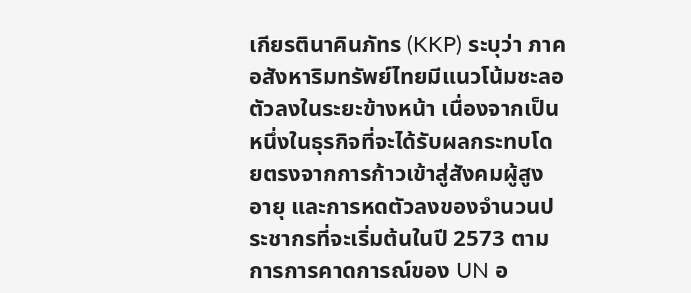เกียรตินาคินภัทร (KKP) ระบุว่า ภาคอสังหาริมทรัพย์ไทยมีแนวโน้มชะลอตัวลงในระยะข้างหน้า เนื่องจากเป็นหนึ่งในธุรกิจที่จะได้รับผลกระทบโดยตรงจากการก้าวเข้าสู่สังคมผู้สูงอายุ และการหดตัวลงของจำนวนประชากรที่จะเริ่มต้นในปี 2573 ตามการการคาดการณ์ของ UN อ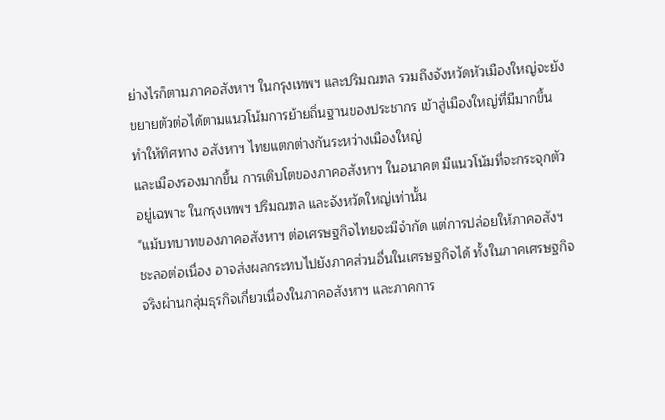ย่างไรก็ตามภาคอสังหาฯ ในกรุงเทพฯ และปริมณฑล รวมถึงจังหวัดหัวเมืองใหญ่จะยังขยายตัวต่อได้ตามแนวโน้มการย้ายถิ่นฐานของประชากร เข้าสู่เมืองใหญ่ที่มีมากขึ้น ทำให้ทิศทาง อสังหาฯ ไทยแตกต่างกันระหว่างเมืองใหญ่
และเมืองรองมากขึ้น การเติบโตของภาคอสังหาฯ ในอนาคต มีแนวโน้มที่จะกระจุกตัวอยู่เฉพาะ ในกรุงเทพฯ ปริมณฑล และจังหวัดใหญ่เท่านั้น
"แม้บทบาทของภาคอสังหาฯ ต่อเศรษฐกิจไทยจะมีจำกัด แต่การปล่อยให้ภาคอสังฯ ชะลอต่อเนื่อง อาจส่งผลกระทบไปยังภาคส่วนอื่นในเศรษฐกิจได้ ทั้งในภาคเศรษฐกิจ จริงผ่านกลุ่มธุรกิจเกี่ยวเนื่องในภาคอสังหาฯ และภาคการ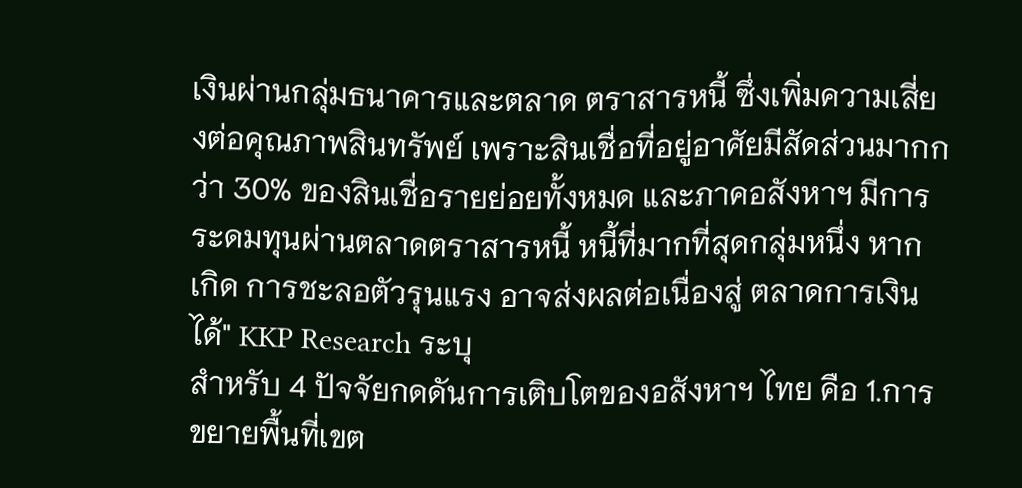เงินผ่านกลุ่มธนาคารและตลาด ตราสารหนี้ ซึ่งเพิ่มความเสี่ยงต่อคุณภาพสินทรัพย์ เพราะสินเชื่อที่อยู่อาศัยมีสัดส่วนมากกว่า 30% ของสินเชื่อรายย่อยทั้งหมด และภาคอสังหาฯ มีการระดมทุนผ่านตลาดตราสารหนี้ หนี้ที่มากที่สุดกลุ่มหนึ่ง หากเกิด การชะลอตัวรุนแรง อาจส่งผลต่อเนื่องสู่ ตลาดการเงินได้" KKP Research ระบุ
สำหรับ 4 ปัจจัยกดดันการเติบโตของอสังหาฯ ไทย คือ 1.การขยายพื้นที่เขต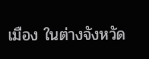เมือง ในต่างจังหวัด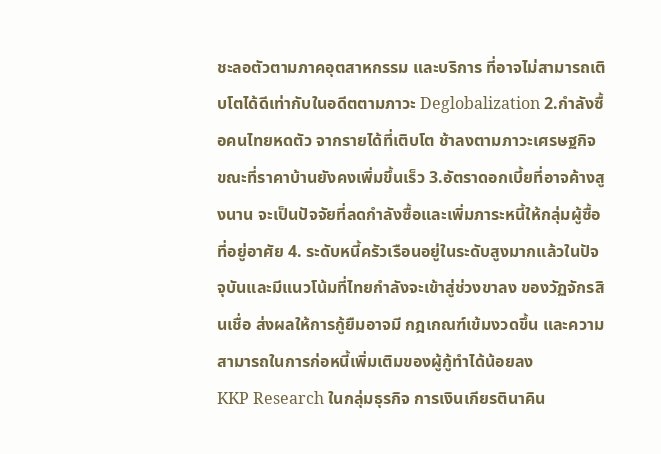ชะลอตัวตามภาคอุตสาหกรรม และบริการ ที่อาจไม่สามารถเติบโตได้ดีเท่ากับในอดีตตามภาวะ Deglobalization 2.กำลังซื้อคนไทยหดตัว จากรายได้ที่เติบโต ช้าลงตามภาวะเศรษฐกิจ ขณะที่ราคาบ้านยังคงเพิ่มขึ้นเร็ว 3.อัตราดอกเบี้ยที่อาจค้างสูงนาน จะเป็นปัจจัยที่ลดกำลังซื้อและเพิ่มภาระหนี้ให้กลุ่มผู้ซื้อที่อยู่อาศัย 4. ระดับหนี้ครัวเรือนอยู่ในระดับสูงมากแล้วในปัจจุบันและมีแนวโน้มที่ไทยกำลังจะเข้าสู่ช่วงขาลง ของวัฏจักรสินเชื่อ ส่งผลให้การกู้ยืมอาจมี กฎเกณฑ์เข้มงวดขึ้น และความสามารถในการก่อหนี้เพิ่มเติมของผู้กู้ทำได้น้อยลง
KKP Research ในกลุ่มธุรกิจ การเงินเกียรตินาคิน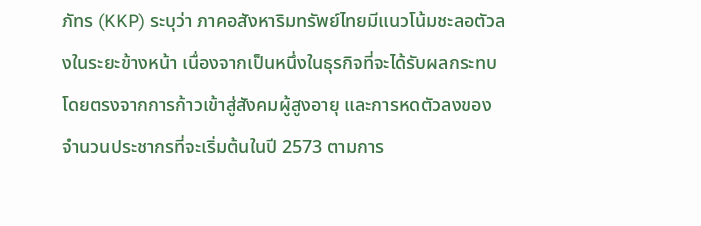ภัทร (KKP) ระบุว่า ภาคอสังหาริมทรัพย์ไทยมีแนวโน้มชะลอตัวลงในระยะข้างหน้า เนื่องจากเป็นหนึ่งในธุรกิจที่จะได้รับผลกระทบโดยตรงจากการก้าวเข้าสู่สังคมผู้สูงอายุ และการหดตัวลงของจำนวนประชากรที่จะเริ่มต้นในปี 2573 ตามการ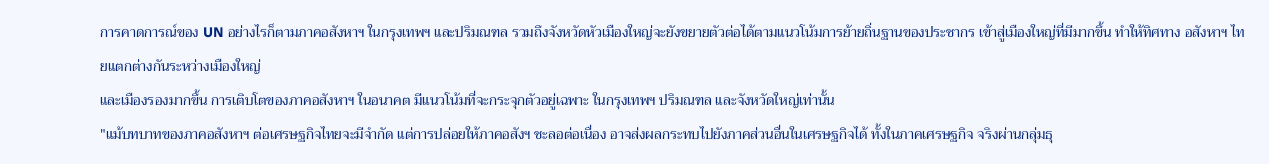การคาดการณ์ของ UN อย่างไรก็ตามภาคอสังหาฯ ในกรุงเทพฯ และปริมณฑล รวมถึงจังหวัดหัวเมืองใหญ่จะยังขยายตัวต่อได้ตามแนวโน้มการย้ายถิ่นฐานของประชากร เข้าสู่เมืองใหญ่ที่มีมากขึ้น ทำให้ทิศทาง อสังหาฯ ไทยแตกต่างกันระหว่างเมืองใหญ่
และเมืองรองมากขึ้น การเติบโตของภาคอสังหาฯ ในอนาคต มีแนวโน้มที่จะกระจุกตัวอยู่เฉพาะ ในกรุงเทพฯ ปริมณฑล และจังหวัดใหญ่เท่านั้น
"แม้บทบาทของภาคอสังหาฯ ต่อเศรษฐกิจไทยจะมีจำกัด แต่การปล่อยให้ภาคอสังฯ ชะลอต่อเนื่อง อาจส่งผลกระทบไปยังภาคส่วนอื่นในเศรษฐกิจได้ ทั้งในภาคเศรษฐกิจ จริงผ่านกลุ่มธุ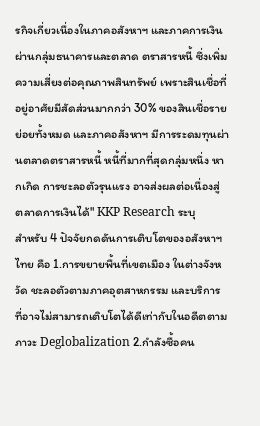รกิจเกี่ยวเนื่องในภาคอสังหาฯ และภาคการเงินผ่านกลุ่มธนาคารและตลาด ตราสารหนี้ ซึ่งเพิ่มความเสี่ยงต่อคุณภาพสินทรัพย์ เพราะสินเชื่อที่อยู่อาศัยมีสัดส่วนมากกว่า 30% ของสินเชื่อรายย่อยทั้งหมด และภาคอสังหาฯ มีการระดมทุนผ่านตลาดตราสารหนี้ หนี้ที่มากที่สุดกลุ่มหนึ่ง หากเกิด การชะลอตัวรุนแรง อาจส่งผลต่อเนื่องสู่ ตลาดการเงินได้" KKP Research ระบุ
สำหรับ 4 ปัจจัยกดดันการเติบโตของอสังหาฯ ไทย คือ 1.การขยายพื้นที่เขตเมือง ในต่างจังหวัด ชะลอตัวตามภาคอุตสาหกรรม และบริการ ที่อาจไม่สามารถเติบโตได้ดีเท่ากับในอดีตตามภาวะ Deglobalization 2.กำลังซื้อคน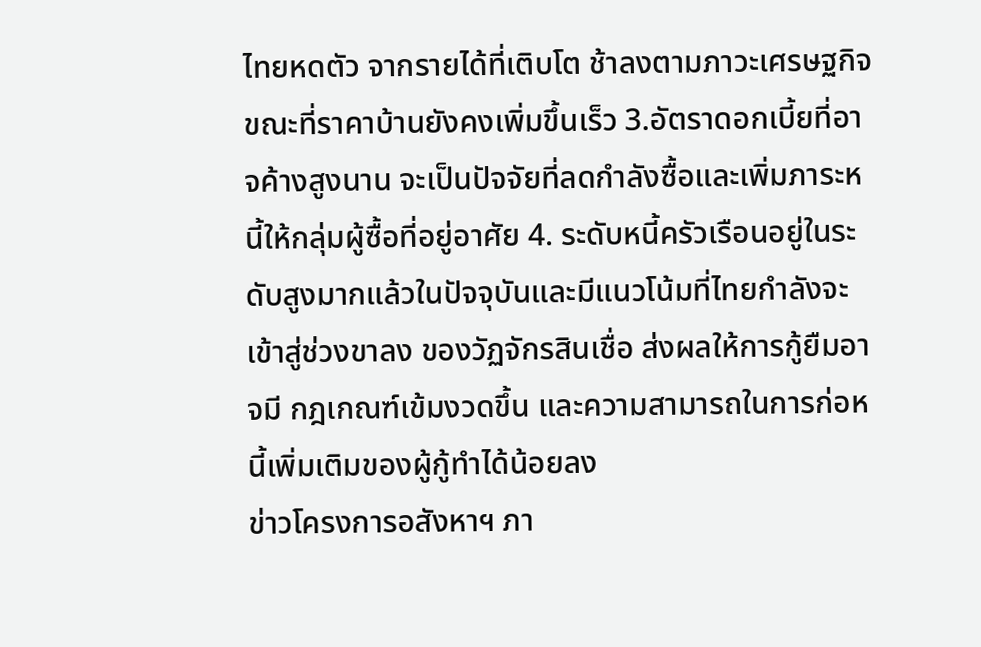ไทยหดตัว จากรายได้ที่เติบโต ช้าลงตามภาวะเศรษฐกิจ ขณะที่ราคาบ้านยังคงเพิ่มขึ้นเร็ว 3.อัตราดอกเบี้ยที่อาจค้างสูงนาน จะเป็นปัจจัยที่ลดกำลังซื้อและเพิ่มภาระหนี้ให้กลุ่มผู้ซื้อที่อยู่อาศัย 4. ระดับหนี้ครัวเรือนอยู่ในระดับสูงมากแล้วในปัจจุบันและมีแนวโน้มที่ไทยกำลังจะเข้าสู่ช่วงขาลง ของวัฏจักรสินเชื่อ ส่งผลให้การกู้ยืมอาจมี กฎเกณฑ์เข้มงวดขึ้น และความสามารถในการก่อหนี้เพิ่มเติมของผู้กู้ทำได้น้อยลง
ข่าวโครงการอสังหาฯ ภา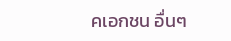คเอกชน อื่นๆ